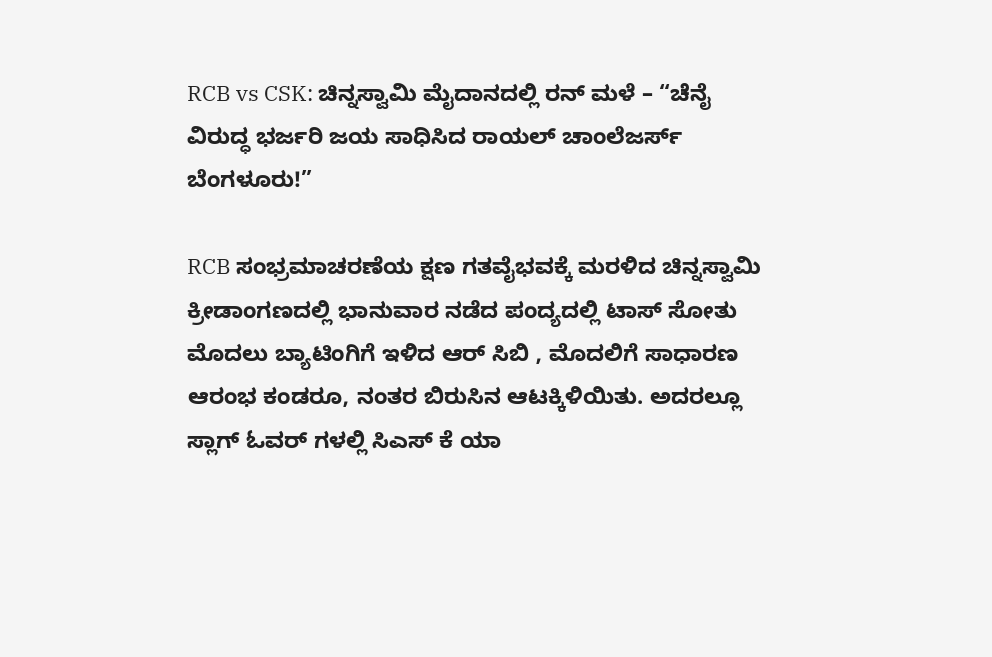RCB vs CSK: ಚಿನ್ನಸ್ವಾಮಿ ಮೈದಾನದಲ್ಲಿ ರನ್ ಮಳೆ – “ಚೆನೈ ವಿರುದ್ಧ ಭರ್ಜರಿ ಜಯ ಸಾಧಿಸಿದ ರಾಯಲ್ ಚಾಂಲೆಜರ್ಸ್ ಬೆಂಗಳೂರು!”

RCB ಸಂಭ್ರಮಾಚರಣೆಯ ಕ್ಷಣ ಗತವೈಭವಕ್ಕೆ ಮರಳಿದ ಚಿನ್ನಸ್ವಾಮಿ ಕ್ರೀಡಾಂಗಣದಲ್ಲಿ ಭಾನುವಾರ ನಡೆದ ಪಂದ್ಯದಲ್ಲಿ ಟಾಸ್ ಸೋತು ಮೊದಲು ಬ್ಯಾಟಿಂಗಿಗೆ ಇಳಿದ ಆರ್ ಸಿಬಿ , ಮೊದಲಿಗೆ ಸಾಧಾರಣ ಆರಂಭ ಕಂಡರೂ, ನಂತರ ಬಿರುಸಿನ ಆಟಕ್ಕಿಳಿಯಿತು. ಅದರಲ್ಲೂ ಸ್ಲಾಗ್ ಓವರ್ ಗಳಲ್ಲಿ ಸಿಎಸ್ ಕೆ ಯಾ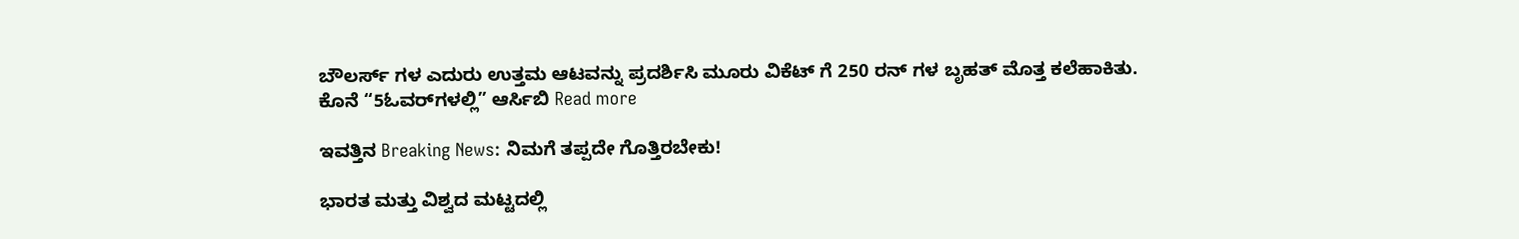ಬೌಲರ್ಸ್ ಗಳ ಎದುರು ಉತ್ತಮ ಆಟವನ್ನು ಪ್ರದರ್ಶಿಸಿ ಮೂರು ವಿಕೆಟ್ ಗೆ 250 ರನ್ ಗಳ ಬೃಹತ್ ಮೊತ್ತ ಕಲೆಹಾಕಿತು. ಕೊನೆ “5ಓವರ್‌ಗಳಲ್ಲಿ” ಆರ್ಸಿಬಿ Read more

ಇವತ್ತಿನ Breaking News: ನಿಮಗೆ ತಪ್ಪದೇ ಗೊತ್ತಿರಬೇಕು!

ಭಾರತ ಮತ್ತು ವಿಶ್ವದ ಮಟ್ಟದಲ್ಲಿ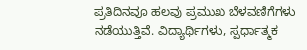ಪ್ರತಿದಿನವೂ ಹಲವು ಪ್ರಮುಖ ಬೆಳವಣಿಗೆಗಳು ನಡೆಯುತ್ತಿವೆ. ವಿದ್ಯಾರ್ಥಿಗಳು, ಸ್ಪರ್ಧಾತ್ಮಕ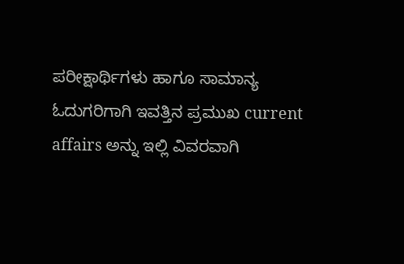ಪರೀಕ್ಷಾರ್ಥಿಗಳು ಹಾಗೂ ಸಾಮಾನ್ಯ ಓದುಗರಿಗಾಗಿ ಇವತ್ತಿನ ಪ್ರಮುಖ current affairs ಅನ್ನು ಇಲ್ಲಿ ವಿವರವಾಗಿ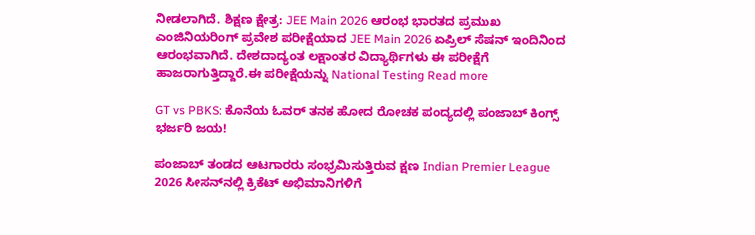ನೀಡಲಾಗಿದೆ. ಶಿಕ್ಷಣ ಕ್ಷೇತ್ರ: JEE Main 2026 ಆರಂಭ ಭಾರತದ ಪ್ರಮುಖ ಎಂಜಿನಿಯರಿಂಗ್ ಪ್ರವೇಶ ಪರೀಕ್ಷೆಯಾದ JEE Main 2026 ಏಪ್ರಿಲ್ ಸೆಷನ್ ಇಂದಿನಿಂದ ಆರಂಭವಾಗಿದೆ. ದೇಶದಾದ್ಯಂತ ಲಕ್ಷಾಂತರ ವಿದ್ಯಾರ್ಥಿಗಳು ಈ ಪರೀಕ್ಷೆಗೆ ಹಾಜರಾಗುತ್ತಿದ್ದಾರೆ.ಈ ಪರೀಕ್ಷೆಯನ್ನು National Testing Read more

GT vs PBKS: ಕೊನೆಯ ಓವರ್ ತನಕ ಹೋದ ರೋಚಕ ಪಂದ್ಯದಲ್ಲಿ ಪಂಜಾಬ್ ಕಿಂಗ್ಸ್ ಭರ್ಜರಿ ಜಯ!

ಪಂಜಾಬ್ ತಂಡದ ಆಟಗಾರರು ಸಂಭ್ರಮಿಸುತ್ತಿರುವ ಕ್ಷಣ Indian Premier League 2026 ಸೀಸನ್‌ನಲ್ಲಿ ಕ್ರಿಕೆಟ್ ಅಭಿಮಾನಿಗಳಿಗೆ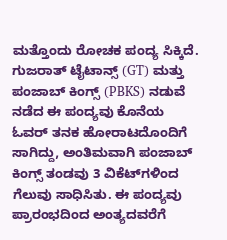ಮತ್ತೊಂದು ರೋಚಕ ಪಂದ್ಯ ಸಿಕ್ಕಿದೆ. ಗುಜರಾತ್ ಟೈಟಾನ್ಸ್ (GT) ಮತ್ತು ಪಂಜಾಬ್ ಕಿಂಗ್ಸ್ (PBKS) ನಡುವೆ ನಡೆದ ಈ ಪಂದ್ಯವು ಕೊನೆಯ ಓವರ್ ತನಕ ಹೋರಾಟದೊಂದಿಗೆ ಸಾಗಿದ್ದು, ಅಂತಿಮವಾಗಿ ಪಂಜಾಬ್ ಕಿಂಗ್ಸ್ ತಂಡವು 3 ವಿಕೆಟ್‌ಗಳಿಂದ ಗೆಲುವು ಸಾಧಿಸಿತು. ಈ ಪಂದ್ಯವು ಪ್ರಾರಂಭದಿಂದ ಅಂತ್ಯದವರೆಗೆ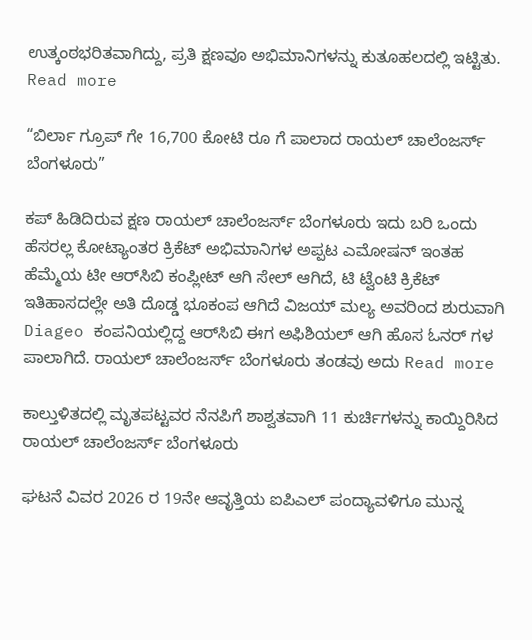ಉತ್ಕಂಠಭರಿತವಾಗಿದ್ದು, ಪ್ರತಿ ಕ್ಷಣವೂ ಅಭಿಮಾನಿಗಳನ್ನು ಕುತೂಹಲದಲ್ಲಿ ಇಟ್ಟಿತು. Read more

“ಬಿರ್ಲಾ ಗ್ರೂಪ್ ಗೇ 16,700 ಕೋಟಿ ರೂ ಗೆ ಪಾಲಾದ ರಾಯಲ್ ಚಾಲೆಂಜರ್ಸ್ ಬೆಂಗಳೂರು”

ಕಪ್ ಹಿಡಿದಿರುವ ಕ್ಷಣ ರಾಯಲ್ ಚಾಲೆಂಜರ್ಸ್ ಬೆಂಗಳೂರು ಇದು ಬರಿ ಒಂದು ಹೆಸರಲ್ಲ ಕೋಟ್ಯಾಂತರ ಕ್ರಿಕೆಟ್ ಅಭಿಮಾನಿಗಳ ಅಪ್ಪಟ ಎಮೋಷನ್ ಇಂತಹ ಹೆಮ್ಮೆಯ ಟೀ ಆರ್‌ಸಿಬಿ ಕಂಪ್ಲೀಟ್ ಆಗಿ ಸೇಲ್ ಆಗಿದೆ, ಟಿ ಟ್ವೆಂಟಿ ಕ್ರಿಕೆಟ್ ಇತಿಹಾಸದಲ್ಲೇ ಅತಿ ದೊಡ್ಡ ಭೂಕಂಪ ಆಗಿದೆ ವಿಜಯ್ ಮಲ್ಯ ಅವರಿಂದ ಶುರುವಾಗಿ Diageo ಕಂಪನಿಯಲ್ಲಿದ್ದ ಆರ್‌ಸಿಬಿ ಈಗ ಅಫಿಶಿಯಲ್ ಆಗಿ ಹೊಸ ಓನರ್ ಗಳ ಪಾಲಾಗಿದೆ. ರಾಯಲ್ ಚಾಲೆಂಜರ್ಸ್ ಬೆಂಗಳೂರು ತಂಡವು ಅದು Read more

ಕಾಲ್ತುಳಿತದಲ್ಲಿ ಮೃತಪಟ್ಟವರ ನೆನಪಿಗೆ ಶಾಶ್ವತವಾಗಿ 11 ಕುರ್ಚಿಗಳನ್ನು ಕಾಯ್ದಿರಿಸಿದ ರಾಯಲ್ ಚಾಲೆಂಜರ್ಸ್ ಬೆಂಗಳೂರು

ಘಟನೆ ವಿವರ 2026 ರ 19ನೇ ಆವೃತ್ತಿಯ ಐಪಿಎಲ್ ಪಂದ್ಯಾವಳಿಗೂ ಮುನ್ನ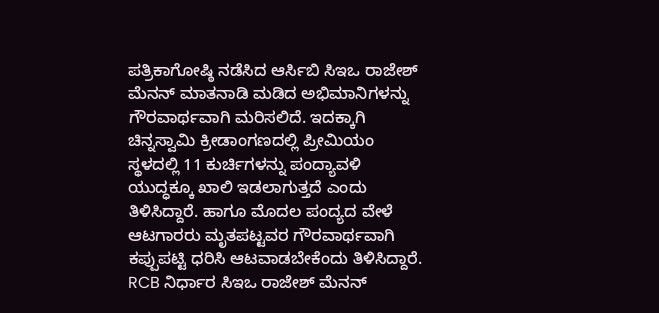ಪತ್ರಿಕಾಗೋಷ್ಠಿ ನಡೆಸಿದ ಆರ್ಸಿಬಿ ಸಿಇಒ ರಾಜೇಶ್ ಮೆನನ್ ಮಾತನಾಡಿ ಮಡಿದ ಅಭಿಮಾನಿಗಳನ್ನು ಗೌರವಾರ್ಥವಾಗಿ ಮರಿಸಲಿದೆ. ಇದಕ್ಕಾಗಿ ಚಿನ್ನಸ್ವಾಮಿ ಕ್ರೀಡಾಂಗಣದಲ್ಲಿ ಪ್ರೀಮಿಯಂ ಸ್ಥಳದಲ್ಲಿ 11 ಕುರ್ಚಿಗಳನ್ನು ಪಂದ್ಯಾವಳಿ ಯುದ್ಧಕ್ಕೂ ಖಾಲಿ ಇಡಲಾಗುತ್ತದೆ ಎಂದು ತಿಳಿಸಿದ್ದಾರೆ. ಹಾಗೂ ಮೊದಲ ಪಂದ್ಯದ ವೇಳೆ ಆಟಗಾರರು ಮೃತಪಟ್ಟವರ ಗೌರವಾರ್ಥವಾಗಿ ಕಪ್ಪುಪಟ್ಟಿ ಧರಿಸಿ ಆಟವಾಡಬೇಕೆಂದು ತಿಳಿಸಿದ್ದಾರೆ. RCB ನಿರ್ಧಾರ ಸಿಇಒ ರಾಜೇಶ್ ಮೆನನ್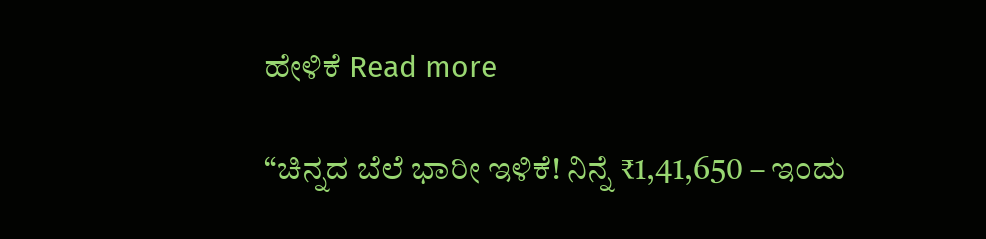ಹೇಳಿಕೆ Read more

“ಚಿನ್ನದ ಬೆಲೆ ಭಾರೀ ಇಳಿಕೆ! ನಿನ್ನೆ ₹1,41,650 – ಇಂದು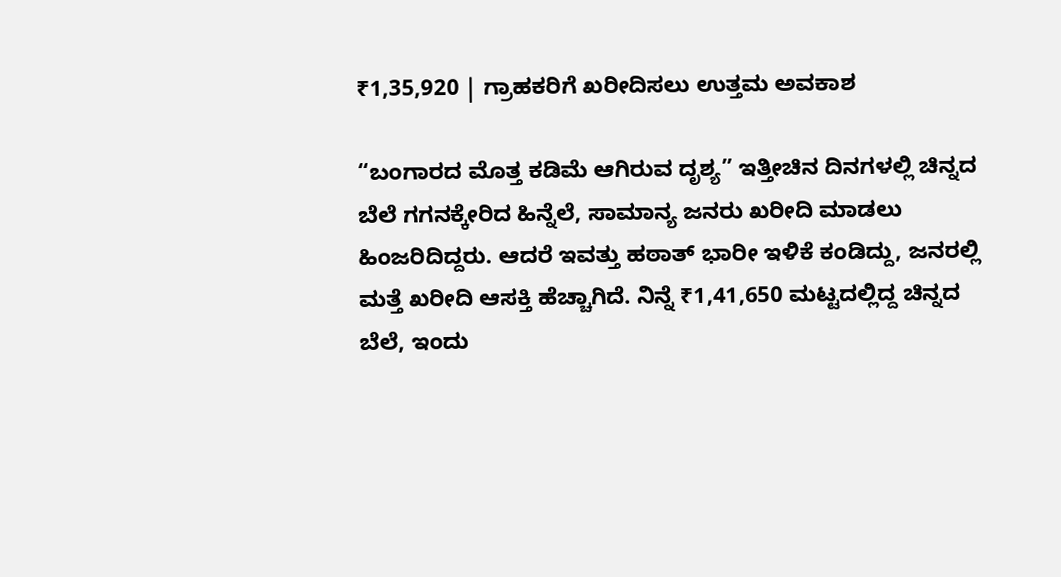₹1,35,920 | ಗ್ರಾಹಕರಿಗೆ ಖರೀದಿಸಲು ಉತ್ತಮ ಅವಕಾಶ

“ಬಂಗಾರದ ಮೊತ್ತ ಕಡಿಮೆ ಆಗಿರುವ ದೃಶ್ಯ” ಇತ್ತೀಚಿನ ದಿನಗಳಲ್ಲಿ ಚಿನ್ನದ ಬೆಲೆ ಗಗನಕ್ಕೇರಿದ ಹಿನ್ನೆಲೆ, ಸಾಮಾನ್ಯ ಜನರು ಖರೀದಿ ಮಾಡಲು ಹಿಂಜರಿದಿದ್ದರು. ಆದರೆ ಇವತ್ತು ಹಠಾತ್ ಭಾರೀ ಇಳಿಕೆ ಕಂಡಿದ್ದು, ಜನರಲ್ಲಿ ಮತ್ತೆ ಖರೀದಿ ಆಸಕ್ತಿ ಹೆಚ್ಚಾಗಿದೆ. ನಿನ್ನೆ ₹1,41,650 ಮಟ್ಟದಲ್ಲಿದ್ದ ಚಿನ್ನದ ಬೆಲೆ, ಇಂದು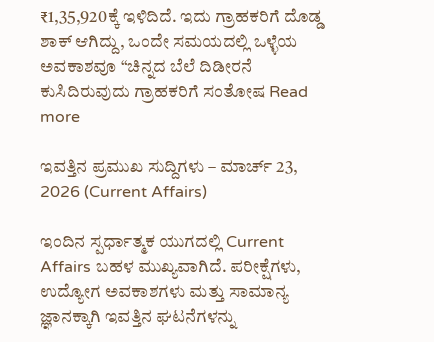₹1,35,920ಕ್ಕೆ ಇಳಿದಿದೆ. ಇದು ಗ್ರಾಹಕರಿಗೆ ದೊಡ್ಡ ಶಾಕ್ ಆಗಿದ್ದು, ಒಂದೇ ಸಮಯದಲ್ಲಿ ಒಳ್ಳೆಯ ಅವಕಾಶವೂ “ಚಿನ್ನದ ಬೆಲೆ ದಿಡೀರನೆ ಕುಸಿದಿರುವುದು ಗ್ರಾಹಕರಿಗೆ ಸಂತೋಷ Read more

ಇವತ್ತಿನ ಪ್ರಮುಖ ಸುದ್ದಿಗಳು – ಮಾರ್ಚ್ 23, 2026 (Current Affairs)

ಇಂದಿನ ಸ್ಪರ್ಧಾತ್ಮಕ ಯುಗದಲ್ಲಿ Current Affairs ಬಹಳ ಮುಖ್ಯವಾಗಿದೆ. ಪರೀಕ್ಷೆಗಳು, ಉದ್ಯೋಗ ಅವಕಾಶಗಳು ಮತ್ತು ಸಾಮಾನ್ಯ ಜ್ಞಾನಕ್ಕಾಗಿ ಇವತ್ತಿನ ಘಟನೆಗಳನ್ನು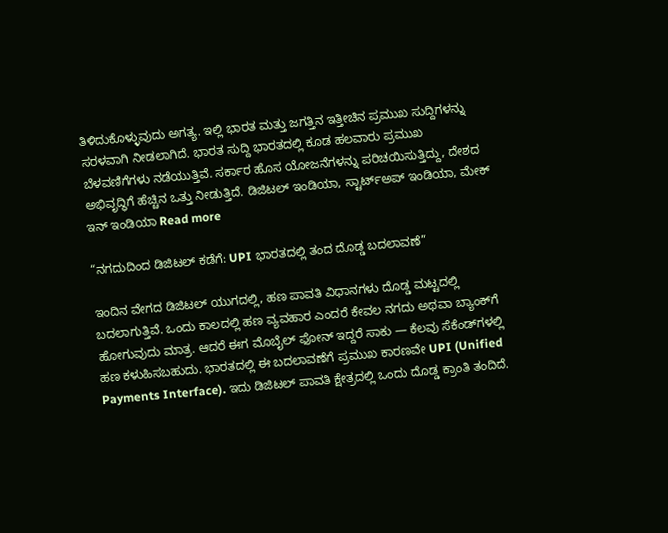ತಿಳಿದುಕೊಳ್ಳುವುದು ಅಗತ್ಯ. ಇಲ್ಲಿ ಭಾರತ ಮತ್ತು ಜಗತ್ತಿನ ಇತ್ತೀಚಿನ ಪ್ರಮುಖ ಸುದ್ದಿಗಳನ್ನು ಸರಳವಾಗಿ ನೀಡಲಾಗಿದೆ. ಭಾರತ ಸುದ್ದಿ ಭಾರತದಲ್ಲಿ ಕೂಡ ಹಲವಾರು ಪ್ರಮುಖ ಬೆಳವಣಿಗೆಗಳು ನಡೆಯುತ್ತಿವೆ. ಸರ್ಕಾರ ಹೊಸ ಯೋಜನೆಗಳನ್ನು ಪರಿಚಯಿಸುತ್ತಿದ್ದು, ದೇಶದ ಅಭಿವೃದ್ಧಿಗೆ ಹೆಚ್ಚಿನ ಒತ್ತು ನೀಡುತ್ತಿದೆ. ಡಿಜಿಟಲ್ ಇಂಡಿಯಾ, ಸ್ಟಾರ್ಟ್‌ಅಪ್ ಇಂಡಿಯಾ, ಮೇಕ್ ಇನ್ ಇಂಡಿಯಾ Read more

“ನಗದುದಿಂದ ಡಿಜಿಟಲ್ ಕಡೆಗೆ: UPI ಭಾರತದಲ್ಲಿ ತಂದ ದೊಡ್ಡ ಬದಲಾವಣೆ”

ಇಂದಿನ ವೇಗದ ಡಿಜಿಟಲ್ ಯುಗದಲ್ಲಿ, ಹಣ ಪಾವತಿ ವಿಧಾನಗಳು ದೊಡ್ಡ ಮಟ್ಟದಲ್ಲಿ ಬದಲಾಗುತ್ತಿವೆ. ಒಂದು ಕಾಲದಲ್ಲಿ ಹಣ ವ್ಯವಹಾರ ಎಂದರೆ ಕೇವಲ ನಗದು ಅಥವಾ ಬ್ಯಾಂಕ್‌ಗೆ ಹೋಗುವುದು ಮಾತ್ರ. ಆದರೆ ಈಗ ಮೊಬೈಲ್ ಫೋನ್ ಇದ್ದರೆ ಸಾಕು — ಕೆಲವು ಸೆಕೆಂಡ್‌ಗಳಲ್ಲಿ ಹಣ ಕಳುಹಿಸಬಹುದು. ಭಾರತದಲ್ಲಿ ಈ ಬದಲಾವಣೆಗೆ ಪ್ರಮುಖ ಕಾರಣವೇ UPI (Unified Payments Interface). ಇದು ಡಿಜಿಟಲ್ ಪಾವತಿ ಕ್ಷೇತ್ರದಲ್ಲಿ ಒಂದು ದೊಡ್ಡ ಕ್ರಾಂತಿ ತಂದಿದೆ.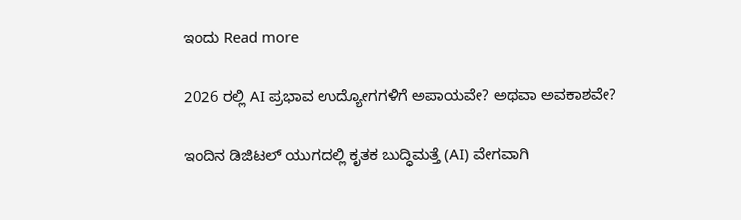ಇಂದು Read more

2026 ರಲ್ಲಿ AI ಪ್ರಭಾವ ಉದ್ಯೋಗಗಳಿಗೆ ಅಪಾಯವೇ? ಅಥವಾ ಅವಕಾಶವೇ?

ಇಂದಿನ ಡಿಜಿಟಲ್ ಯುಗದಲ್ಲಿ ಕೃತಕ ಬುದ್ಧಿಮತ್ತೆ (AI) ವೇಗವಾಗಿ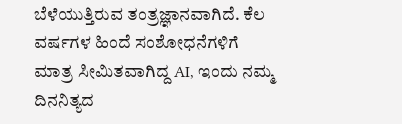ಬೆಳೆಯುತ್ತಿರುವ ತಂತ್ರಜ್ಞಾನವಾಗಿದೆ. ಕೆಲ ವರ್ಷಗಳ ಹಿಂದೆ ಸಂಶೋಧನೆಗಳಿಗೆ ಮಾತ್ರ ಸೀಮಿತವಾಗಿದ್ದ AI, ಇಂದು ನಮ್ಮ ದಿನನಿತ್ಯದ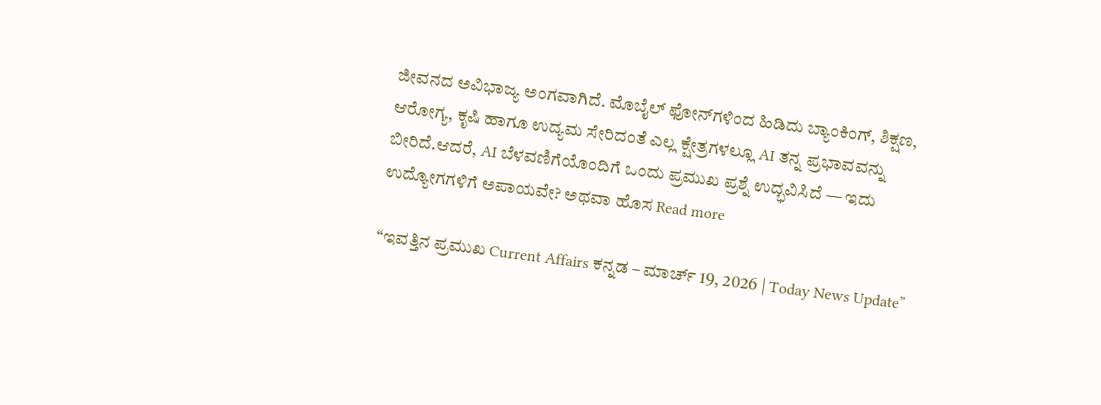ಜೀವನದ ಅವಿಭಾಜ್ಯ ಅಂಗವಾಗಿದೆ. ಮೊಬೈಲ್ ಫೋನ್‌ಗಳಿಂದ ಹಿಡಿದು ಬ್ಯಾಂಕಿಂಗ್, ಶಿಕ್ಷಣ, ಆರೋಗ್ಯ, ಕೃಷಿ ಹಾಗೂ ಉದ್ಯಮ ಸೇರಿದಂತೆ ಎಲ್ಲ ಕ್ಷೇತ್ರಗಳಲ್ಲೂ AI ತನ್ನ ಪ್ರಭಾವವನ್ನು ಬೀರಿದೆ.ಆದರೆ, AI ಬೆಳವಣಿಗೆಯೊಂದಿಗೆ ಒಂದು ಪ್ರಮುಖ ಪ್ರಶ್ನೆ ಉದ್ಭವಿಸಿದೆ — ಇದು ಉದ್ಯೋಗಗಳಿಗೆ ಅಪಾಯವೇ? ಅಥವಾ ಹೊಸ Read more

“ಇವತ್ತಿನ ಪ್ರಮುಖ Current Affairs ಕನ್ನಡ – ಮಾರ್ಚ್ 19, 2026 | Today News Update”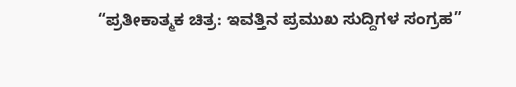“ಪ್ರತೀಕಾತ್ಮಕ ಚಿತ್ರ: ಇವತ್ತಿನ ಪ್ರಮುಖ ಸುದ್ದಿಗಳ ಸಂಗ್ರಹ”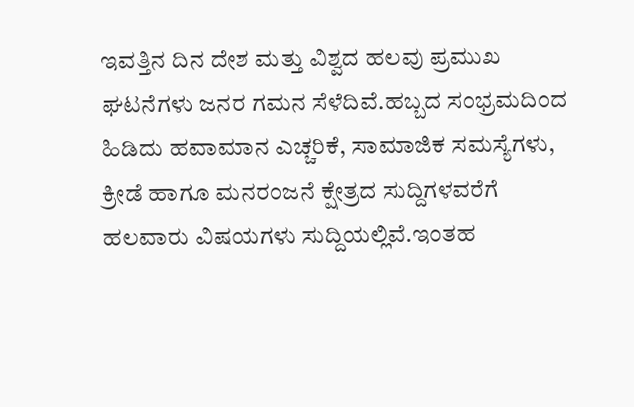ಇವತ್ತಿನ ದಿನ ದೇಶ ಮತ್ತು ವಿಶ್ವದ ಹಲವು ಪ್ರಮುಖ ಘಟನೆಗಳು ಜನರ ಗಮನ ಸೆಳೆದಿವೆ.ಹಬ್ಬದ ಸಂಭ್ರಮದಿಂದ ಹಿಡಿದು ಹವಾಮಾನ ಎಚ್ಚರಿಕೆ, ಸಾಮಾಜಿಕ ಸಮಸ್ಯೆಗಳು, ಕ್ರೀಡೆ ಹಾಗೂ ಮನರಂಜನೆ ಕ್ಷೇತ್ರದ ಸುದ್ದಿಗಳವರೆಗೆ ಹಲವಾರು ವಿಷಯಗಳು ಸುದ್ದಿಯಲ್ಲಿವೆ.ಇಂತಹ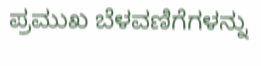ಪ್ರಮುಖ ಬೆಳವಣಿಗೆಗಳನ್ನು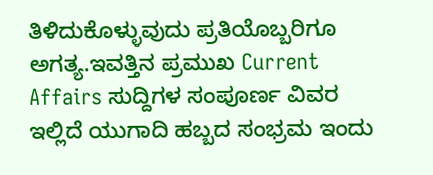ತಿಳಿದುಕೊಳ್ಳುವುದು ಪ್ರತಿಯೊಬ್ಬರಿಗೂ ಅಗತ್ಯ.ಇವತ್ತಿನ ಪ್ರಮುಖ Current Affairs ಸುದ್ದಿಗಳ ಸಂಪೂರ್ಣ ವಿವರ ಇಲ್ಲಿದೆ ಯುಗಾದಿ ಹಬ್ಬದ ಸಂಭ್ರಮ ಇಂದು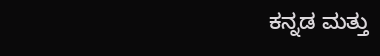ಕನ್ನಡ ಮತ್ತು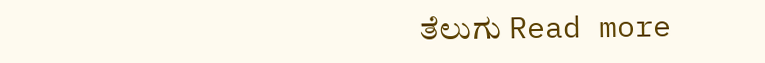ತೆಲುಗು Read more